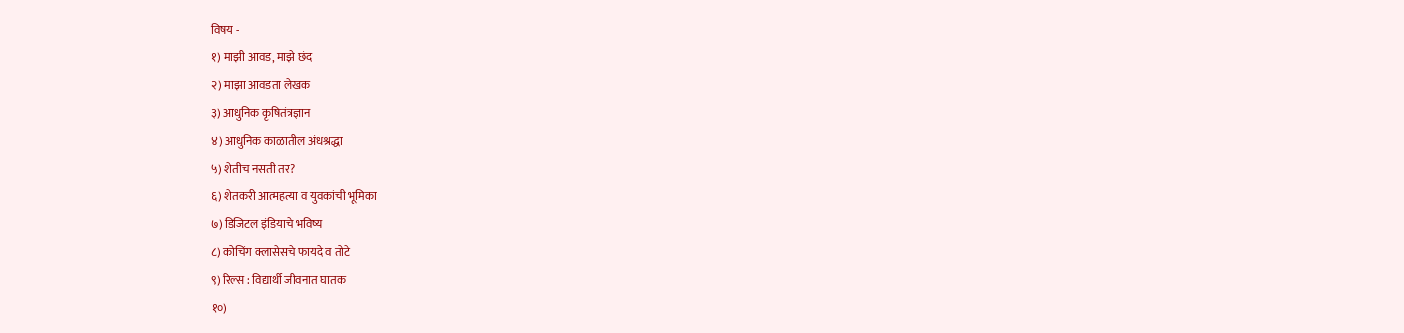विषय -
१) माझी आवड, माझे छंद
२) माझा आवडता लेखक
३) आधुनिक कृषितंत्रज्ञान
४) आधुनिक काळातील अंधश्रद्धा
५) शेतीच नसती तर?
६) शेतकरी आत्महत्या व युवकांची भूमिका
७) डिजिटल इंडियाचे भविष्य
८) कोचिंग क्लासेसचे फायदे व तोटे
९) रिल्स : विद्यार्थी जीवनात घातक
१०)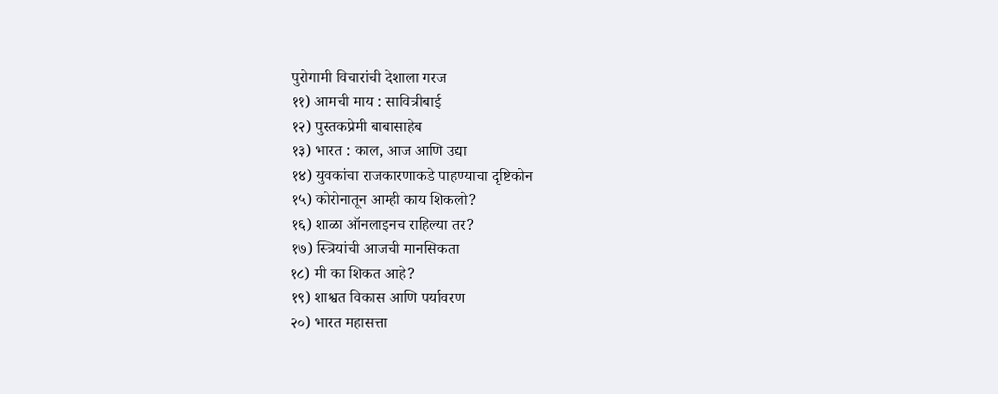पुरोगामी विचारांची देशाला गरज
११) आमची माय : सावित्रीबाई
१२) पुस्तकप्रेमी बाबासाहेब
१३) भारत : काल, आज आणि उद्या
१४) युवकांचा राजकारणाकडे पाहण्याचा दृष्टिकोन
१५) कोरोनातून आम्ही काय शिकलो?
१६) शाळा ऑनलाइनच राहिल्या तर?
१७) स्त्रियांची आजची मानसिकता
१८) मी का शिकत आहे?
१९) शाश्वत विकास आणि पर्यावरण
२०) भारत महासत्ता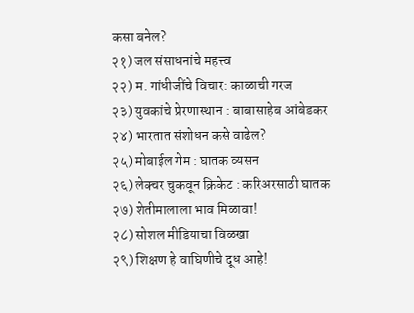कसा बनेल?
२१) जल संसाधनांचे महत्त्व
२२) म. गांधीजींचे विचार: काळाची गरज
२३) युवकांचे प्रेरणास्थान : बाबासाहेब आंबेडकर
२४) भारतात संशोधन कसे वाढेल?
२५) मोबाईल गेम : घातक व्यसन
२६) लेक्चर चुकवून क्रिकेट : करिअरसाठी घातक
२७) शेतीमालाला भाव मिळावा!
२८) सोशल मीडियाचा विळखा
२९) शिक्षण हे वाघिणीचे दूध आहे!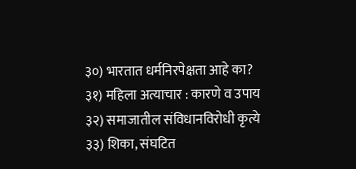३०) भारतात धर्मनिरपेक्षता आहे का?
३१) महिला अत्याचार : कारणे व उपाय
३२) समाजातील संविधानविरोधी कृत्ये
३३) शिका, संघटित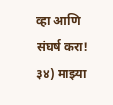व्हा आणि संघर्ष करा!
३४) माझ्या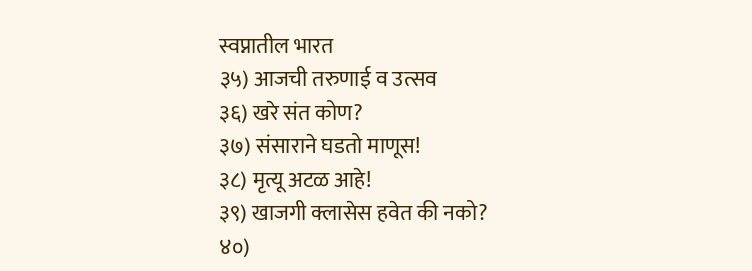स्वप्नातील भारत
३५) आजची तरुणाई व उत्सव
३६) खरे संत कोण?
३७) संसाराने घडतो माणूस!
३८) मृत्यू अटळ आहे!
३९) खाजगी क्लासेस हवेत की नको?
४०)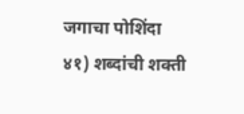जगाचा पोशिंदा
४१) शब्दांची शक्ती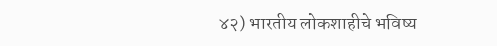४२) भारतीय लोकशाहीचे भविष्य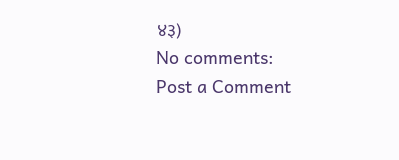४३)
No comments:
Post a Comment